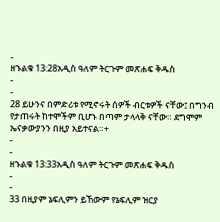-
ዘኁልቁ 13:28አዲስ ዓለም ትርጉም መጽሐፍ ቅዱስ
-
-
28 ይሁንና በምድሪቱ የሚኖሩት ሰዎች ብርቱዎች ናቸው፤ በግንብ የታጠሩት ከተሞችም ቢሆኑ በጣም ታላላቅ ናቸው። ደግሞም ኤናቃውያንን በዚያ አይተናል።+
-
-
ዘኁልቁ 13:33አዲስ ዓለም ትርጉም መጽሐፍ ቅዱስ
-
-
33 በዚያም ኔፍሊምን ይኸውም የኔፍሊም ዝርያ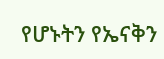የሆኑትን የኤናቅን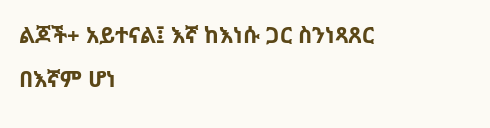ልጆች+ አይተናል፤ እኛ ከእነሱ ጋር ስንነጻጸር በእኛም ሆነ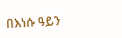በእነሱ ዓይን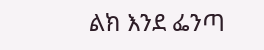ልክ እንደ ፌንጣ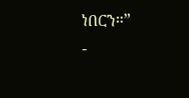ነበርን።”
-